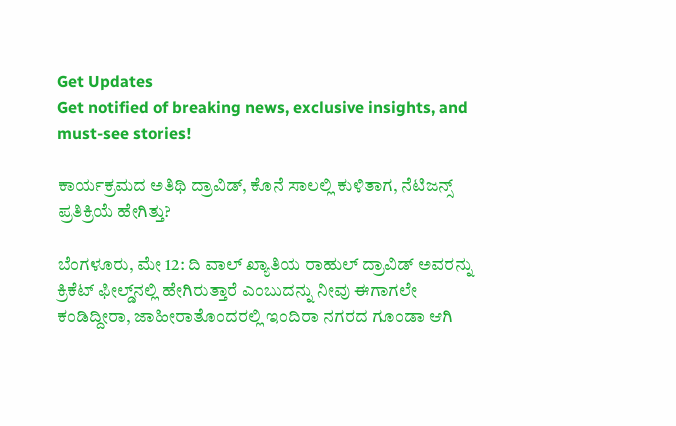Get Updates
Get notified of breaking news, exclusive insights, and must-see stories!

ಕಾರ್ಯಕ್ರಮದ ಅತಿಥಿ ದ್ರಾವಿಡ್‌, ಕೊನೆ ಸಾಲಲ್ಲಿ ಕುಳಿತಾಗ, ನೆಟಿಜನ್ಸ್ ಪ್ರತಿಕ್ರಿಯೆ ಹೇಗಿತ್ತು?

ಬೆಂಗಳೂರು, ಮೇ 12: ದಿ ವಾಲ್‌ ಖ್ಯಾತಿಯ ರಾಹುಲ್ ದ್ರಾವಿಡ್‌ ಅವರನ್ನು ಕ್ರಿಕೆಟ್‌ ಫೀಲ್ಡ್‌ನಲ್ಲಿ ಹೇಗಿರುತ್ತಾರೆ ಎಂಬುದನ್ನು ನೀವು ಈಗಾಗಲೇ ಕಂಡಿದ್ದೀರಾ, ಜಾಹೀರಾತೊಂದರಲ್ಲಿ ಇಂದಿರಾ ನಗರದ ಗೂಂಡಾ ಆಗಿ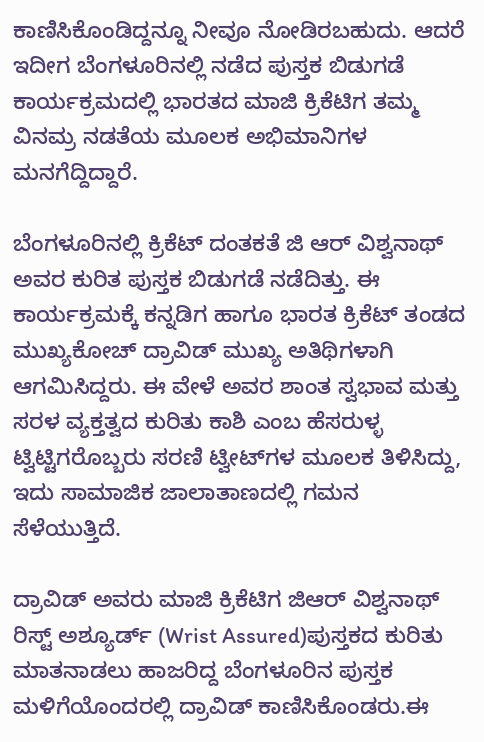ಕಾಣಿಸಿಕೊಂಡಿದ್ದನ್ನೂ ನೀವೂ ನೋಡಿರಬಹುದು. ಆದರೆ ಇದೀಗ ಬೆಂಗಳೂರಿನಲ್ಲಿ ನಡೆದ ಪುಸ್ತಕ ಬಿಡುಗಡೆ ಕಾರ್ಯಕ್ರಮದಲ್ಲಿ ಭಾರತದ ಮಾಜಿ ಕ್ರಿಕೆಟಿಗ ತಮ್ಮ ವಿನಮ್ರ ನಡತೆಯ ಮೂಲಕ ಅಭಿಮಾನಿಗಳ ಮನಗೆದ್ದಿದ್ದಾರೆ.

ಬೆಂಗಳೂರಿನಲ್ಲಿ ಕ್ರಿಕೆಟ್ ದಂತಕತೆ ಜಿ ಆರ್‌ ವಿಶ್ವನಾಥ್‌ ಅವರ ಕುರಿತ ಪುಸ್ತಕ ಬಿಡುಗಡೆ ನಡೆದಿತ್ತು. ಈ ಕಾರ್ಯಕ್ರಮಕ್ಕೆ ಕನ್ನಡಿಗ ಹಾಗೂ ಭಾರತ ಕ್ರಿಕೆಟ್ ತಂಡದ ಮುಖ್ಯಕೋಚ್‌ ದ್ರಾವಿಡ್ ಮುಖ್ಯ ಅತಿಥಿಗಳಾಗಿ ಆಗಮಿಸಿದ್ದರು. ಈ ವೇಳೆ ಅವರ ಶಾಂತ ಸ್ವಭಾವ ಮತ್ತು ಸರಳ ವ್ಯಕ್ತತ್ವದ ಕುರಿತು ಕಾಶಿ ಎಂಬ ಹೆಸರುಳ್ಳ ಟ್ವಿಟ್ಟಿಗರೊಬ್ಬರು ಸರಣಿ ಟ್ವೀಟ್‌ಗಳ ಮೂಲಕ ತಿಳಿಸಿದ್ದು, ಇದು ಸಾಮಾಜಿಕ ಜಾಲಾತಾಣದಲ್ಲಿ ಗಮನ ಸೆಳೆಯುತ್ತಿದೆ.

ದ್ರಾವಿಡ್‌ ಅವರು ಮಾಜಿ ಕ್ರಿಕೆಟಿಗ ಜಿಆರ್ ವಿಶ್ವನಾಥ್‌ ರಿಸ್ಟ್ ಅಶ್ಯೂರ್ಡ್‌ (Wrist Assured)ಪುಸ್ತಕದ ಕುರಿತು ಮಾತನಾಡಲು ಹಾಜರಿದ್ದ ಬೆಂಗಳೂರಿನ ಪುಸ್ತಕ ಮಳಿಗೆಯೊಂದರಲ್ಲಿ ದ್ರಾವಿಡ್ ಕಾಣಿಸಿಕೊಂಡರು.ಈ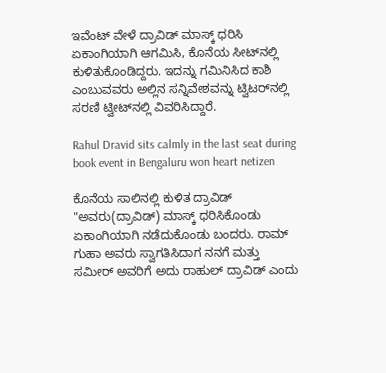ಇವೆಂಟ್ ವೇಳೆ ದ್ರಾವಿಡ್‌ ಮಾಸ್ಕ್‌ ಧರಿಸಿ ಏಕಾಂಗಿಯಾಗಿ ಆಗಮಿಸಿ, ಕೊನೆಯ ಸೀಟ್‌ನಲ್ಲಿ ಕುಳಿತುಕೊಂಡಿದ್ದರು. ಇದನ್ನು ಗಮಿನಿಸಿದ ಕಾಶಿ ಎಂಬುವವರು ಅಲ್ಲಿನ ಸನ್ನಿವೇಶವನ್ನು ಟ್ವಿಟರ್‌ನಲ್ಲಿ ಸರಣಿ ಟ್ವೀಟ್‌ನಲ್ಲಿ ವಿವರಿಸಿದ್ದಾರೆ.

Rahul Dravid sits calmly in the last seat during book event in Bengaluru won heart netizen

ಕೊನೆಯ ಸಾಲಿನಲ್ಲಿ ಕುಳಿತ ದ್ರಾವಿಡ್
"ಅವರು(ದ್ರಾವಿಡ್) ಮಾಸ್ಕ್‌ ಧರಿಸಿಕೊಂಡು ಏಕಾಂಗಿಯಾಗಿ ನಡೆದುಕೊಂಡು ಬಂದರು. ರಾಮ್‌ ಗುಹಾ ಅವರು ಸ್ವಾಗತಿಸಿದಾಗ ನನಗೆ ಮತ್ತು ಸಮೀರ್‌ ಅವರಿಗೆ ಅದು ರಾಹುಲ್‌ ದ್ರಾವಿಡ್‌ ಎಂದು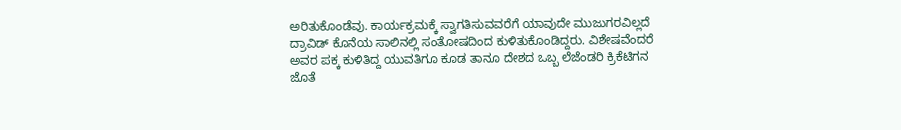ಅರಿತುಕೊಂಡೆವು. ಕಾರ್ಯಕ್ರಮಕ್ಕೆ ಸ್ವಾಗತಿಸುವವರೆಗೆ ಯಾವುದೇ ಮುಜುಗರವಿಲ್ಲದೆ ದ್ರಾವಿಡ್ ಕೊನೆಯ ಸಾಲಿನಲ್ಲಿ ಸಂತೋಷದಿಂದ ಕುಳಿತುಕೊಂಡಿದ್ದರು. ವಿಶೇಷವೆಂದರೆ ಅವರ ಪಕ್ಕ ಕುಳಿತಿದ್ದ ಯುವತಿಗೂ ಕೂಡ ತಾನೂ ದೇಶದ ಒಬ್ಬ ಲೆಜೆಂಡರಿ ಕ್ರಿಕೆಟಿಗನ ಜೊತೆ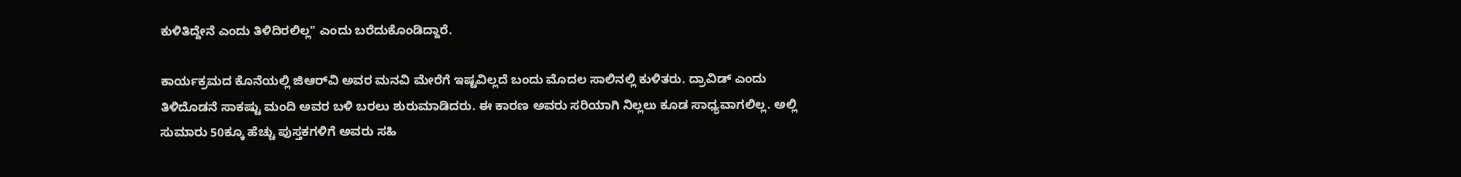ಕುಳಿತಿದ್ದೇನೆ ಎಂದು ತಿಳಿದಿರಲಿಲ್ಲ" ಎಂದು ಬರೆದುಕೊಂಡಿದ್ದಾರೆ.

ಕಾರ್ಯಕ್ರಮದ ಕೊನೆಯಲ್ಲಿ ಜಿಆರ್‌ವಿ ಅವರ ಮನವಿ ಮೇರೆಗೆ ಇಷ್ಟವಿಲ್ಲದೆ ಬಂದು ಮೊದಲ ಸಾಲಿನಲ್ಲಿ ಕುಳಿತರು. ದ್ರಾವಿಡ್‌ ಎಂದು ತಿಳಿದೊಡನೆ ಸಾಕಷ್ಟು ಮಂದಿ ಅವರ ಬಳಿ ಬರಲು ಶುರುಮಾಡಿದರು. ಈ ಕಾರಣ ಅವರು ಸರಿಯಾಗಿ ನಿಲ್ಲಲು ಕೂಡ ಸಾಧ್ಯವಾಗಲಿಲ್ಲ. ಅಲ್ಲಿ ಸುಮಾರು 50ಕ್ಕೂ ಹೆಚ್ಚು ಪುಸ್ತಕಗಳಿಗೆ ಅವರು ಸಹಿ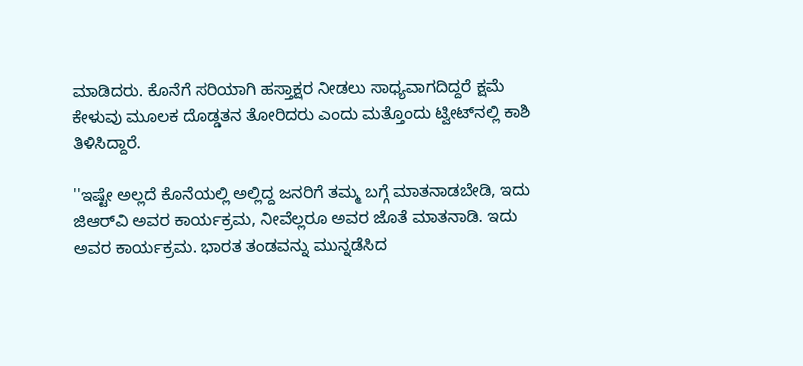ಮಾಡಿದರು. ಕೊನೆಗೆ ಸರಿಯಾಗಿ ಹಸ್ತಾಕ್ಷರ ನೀಡಲು ಸಾಧ್ಯವಾಗದಿದ್ದರೆ ಕ್ಷಮೆ ಕೇಳುವು ಮೂಲಕ ದೊಡ್ಡತನ ತೋರಿದರು ಎಂದು ಮತ್ತೊಂದು ಟ್ವೀಟ್‌ನಲ್ಲಿ ಕಾಶಿ ತಿಳಿಸಿದ್ದಾರೆ.

''ಇಷ್ಟೇ ಅಲ್ಲದೆ ಕೊನೆಯಲ್ಲಿ ಅಲ್ಲಿದ್ದ ಜನರಿಗೆ ತಮ್ಮ ಬಗ್ಗೆ ಮಾತನಾಡಬೇಡಿ, ಇದು ಜಿಆರ್‌ವಿ ಅವರ ಕಾರ್ಯಕ್ರಮ, ನೀವೆಲ್ಲರೂ ಅವರ ಜೊತೆ ಮಾತನಾಡಿ. ಇದು ಅವರ ಕಾರ್ಯಕ್ರಮ. ಭಾರತ ತಂಡವನ್ನು ಮುನ್ನಡೆಸಿದ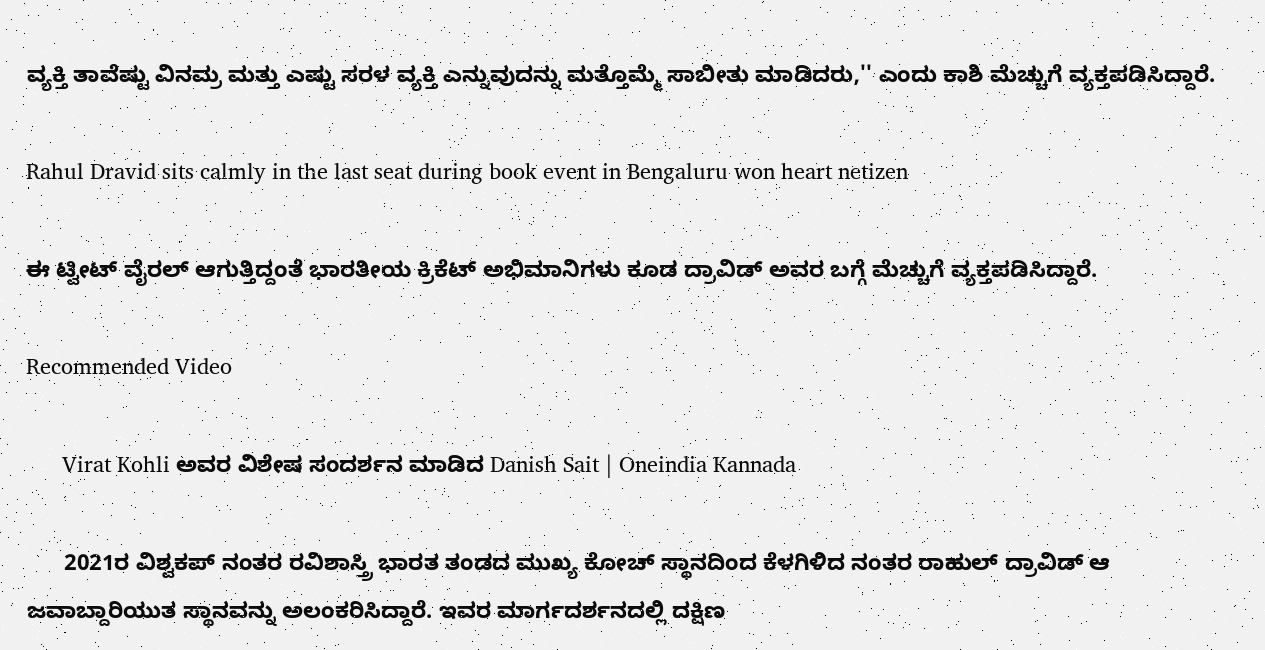ವ್ಯಕ್ತಿ ತಾವೆಷ್ಟು ವಿನಮ್ರ ಮತ್ತು ಎಷ್ಟು ಸರಳ ವ್ಯಕ್ತಿ ಎನ್ನುವುದನ್ನು ಮತ್ತೊಮ್ಮೆ ಸಾಬೀತು ಮಾಡಿದರು,'' ಎಂದು ಕಾಶಿ ಮೆಚ್ಚುಗೆ ವ್ಯಕ್ತಪಡಿಸಿದ್ದಾರೆ.

Rahul Dravid sits calmly in the last seat during book event in Bengaluru won heart netizen

ಈ ಟ್ವೀಟ್‌ ವೈರಲ್ ಆಗುತ್ತಿದ್ದಂತೆ ಭಾರತೀಯ ಕ್ರಿಕೆಟ್‌ ಅಭಿಮಾನಿಗಳು ಕೂಡ ದ್ರಾವಿಡ್‌ ಅವರ ಬಗ್ಗೆ ಮೆಚ್ಚುಗೆ ವ್ಯಕ್ತಪಡಿಸಿದ್ದಾರೆ.

Recommended Video

      Virat Kohli ಅವರ ವಿಶೇಷ ಸಂದರ್ಶನ ಮಾಡಿದ Danish Sait | Oneindia Kannada

      2021ರ ವಿಶ್ವಕಪ್‌ ನಂತರ ರವಿಶಾಸ್ತ್ರಿ ಭಾರತ ತಂಡದ ಮುಖ್ಯ ಕೋಚ್‌ ಸ್ಥಾನದಿಂದ ಕೆಳಗಿಳಿದ ನಂತರ ರಾಹುಲ್ ದ್ರಾವಿಡ್‌ ಆ ಜವಾಬ್ದಾರಿಯುತ ಸ್ಥಾನವನ್ನು ಅಲಂಕರಿಸಿದ್ದಾರೆ. ಇವರ ಮಾರ್ಗದರ್ಶನದಲ್ಲಿ ದಕ್ಷಿಣ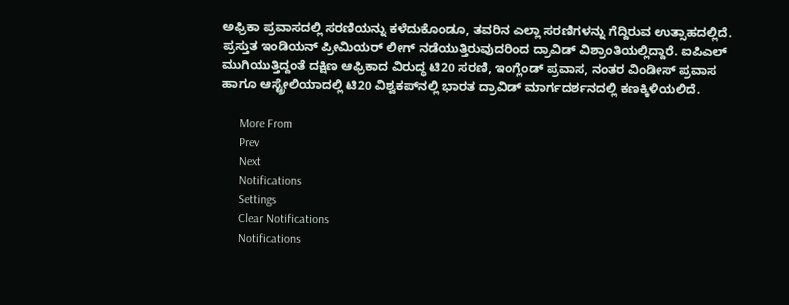ಅಫ್ರಿಕಾ ಪ್ರವಾಸದಲ್ಲಿ ಸರಣಿಯನ್ನು ಕಳೆದುಕೊಂಡೂ, ತವರಿನ ಎಲ್ಲಾ ಸರಣಿಗಳನ್ನು ಗೆದ್ದಿರುವ ಉತ್ಸಾಹದಲ್ಲಿದೆ. ಪ್ರಸ್ತುತ ಇಂಡಿಯನ್ ಪ್ರೀಮಿಯರ್ ಲೀಗ್‌ ನಡೆಯುತ್ತಿರುವುದರಿಂದ ದ್ರಾವಿಡ್ ವಿಶ್ರಾಂತಿಯಲ್ಲಿದ್ದಾರೆ. ಐಪಿಎಲ್ ಮುಗಿಯುತ್ತಿದ್ದಂತೆ ದಕ್ಷಿಣ ಆಫ್ರಿಕಾದ ವಿರುದ್ಧ ಟಿ20 ಸರಣಿ, ಇಂಗ್ಲೆಂಡ್ ಪ್ರವಾಸ, ನಂತರ ವಿಂಡೀಸ್ ಪ್ರವಾಸ ಹಾಗೂ ಆಸ್ಟ್ರೇಲಿಯಾದಲ್ಲಿ ಟಿ20 ವಿಶ್ವಕಪ್‌ನಲ್ಲಿ ಭಾರತ ದ್ರಾವಿಡ್‌ ಮಾರ್ಗದರ್ಶನದಲ್ಲಿ ಕಣಕ್ಕಿಳಿಯಲಿದೆ.

      More From
      Prev
      Next
      Notifications
      Settings
      Clear Notifications
      Notifications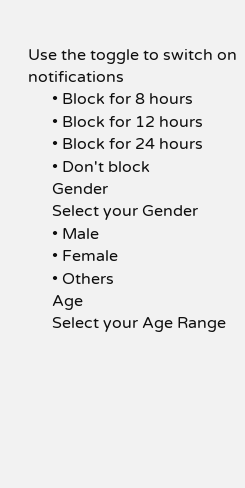Use the toggle to switch on notifications
      • Block for 8 hours
      • Block for 12 hours
      • Block for 24 hours
      • Don't block
      Gender
      Select your Gender
      • Male
      • Female
      • Others
      Age
      Select your Age Range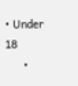• Under 18
      •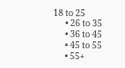18 to 25
      • 26 to 35
      • 36 to 45
      • 45 to 55
      • 55+